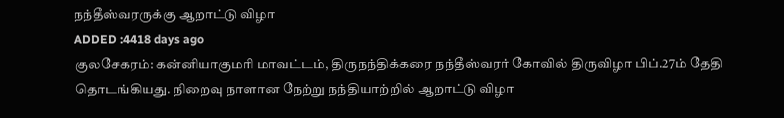நந்தீஸ்வரருக்கு ஆறாட்டு விழா
ADDED :4418 days ago
குலசேகரம்: கன்னியாகுமரி மாவட்டம், திருநந்திக்கரை நந்தீஸ்வரர் கோவில் திருவிழா பிப்.27ம் தேதி தொடங்கியது. நிறைவு நாளான நேற்று நந்தியாற்றில் ஆறாட்டு விழா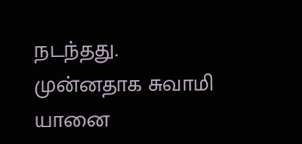நடந்தது.
முன்னதாக சுவாமி யானை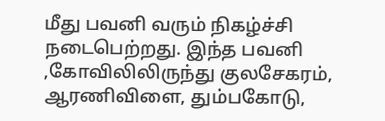மீது பவனி வரும் நிகழ்ச்சி நடைபெற்றது. இந்த பவனி ,கோவிலிலிருந்து குலசேகரம், ஆரணிவிளை, தும்பகோடு,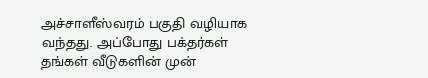அச்சாளீஸ்வரம் பகுதி வழியாக வந்தது. அப்போது பக்தர்கள் தங்கள் வீடுகளின் முன்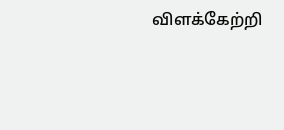விளக்கேற்றி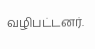வழிபட்டனர்.